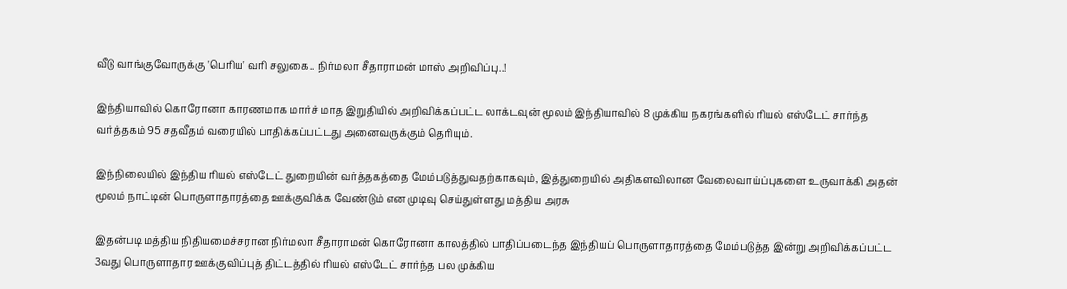வீடு வாங்குவோருக்கு 'பெரிய' வரி சலுகை.. நிர்மலா சீதாராமன் மாஸ் அறிவிப்பு..!

இந்தியாவில் கொரோனா காரணமாக மார்ச் மாத இறுதியில் அறிவிக்கப்பட்ட லாக்டவுன் மூலம் இந்தியாவில் 8 முக்கிய நகரங்களில் ரியல் எஸ்டேட் சார்ந்த வர்த்தகம் 95 சதவீதம் வரையில் பாதிக்கப்பட்டது அனைவருக்கும் தெரியும்.

இந்நிலையில் இந்திய ரியல் எஸ்டேட் துறையின் வர்த்தகத்தை மேம்படுத்துவதற்காகவும், இத்துறையில் அதிகளவிலான வேலைவாய்ப்புகளை உருவாக்கி அதன் மூலம் நாட்டின் பொருளாதாரத்தை ஊக்குவிக்க வேண்டும் என முடிவு செய்துள்ளது மத்திய அரசு

இதன்படி மத்திய நிதியமைச்சரான நிர்மலா சீதாராமன் கொரோனா காலத்தில் பாதிப்படைந்த இந்தியப் பொருளாதாரத்தை மேம்படுத்த இன்று அறிவிக்கப்பட்ட 3வது பொருளாதார ஊக்குவிப்புத் திட்டத்தில் ரியல் எஸ்டேட் சார்ந்த பல முக்கிய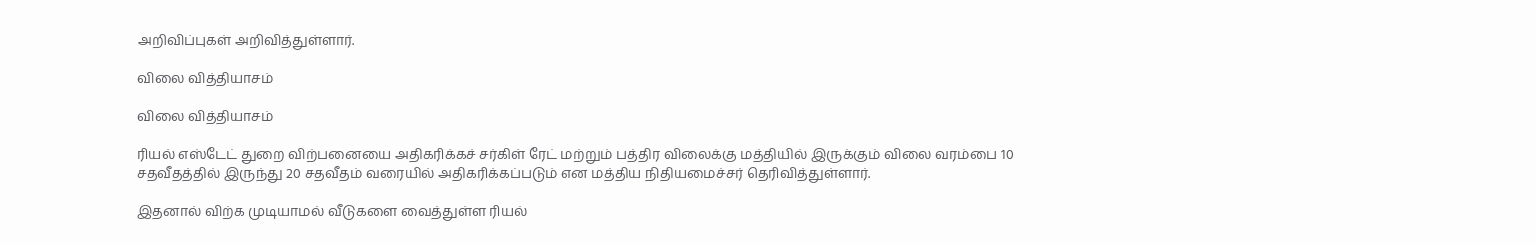அறிவிப்புகள் அறிவித்துள்ளார்.

விலை வித்தியாசம்

விலை வித்தியாசம்

ரியல் எஸ்டேட் துறை விற்பனையை அதிகரிக்கச் சர்கிள் ரேட் மற்றும் பத்திர விலைக்கு மத்தியில் இருக்கும் விலை வரம்பை 10 சதவீதத்தில் இருந்து 20 சதவீதம் வரையில் அதிகரிக்கப்படும் என மத்திய நிதியமைச்சர் தெரிவித்துள்ளார்.

இதனால் விற்க முடியாமல் வீடுகளை வைத்துள்ள ரியல்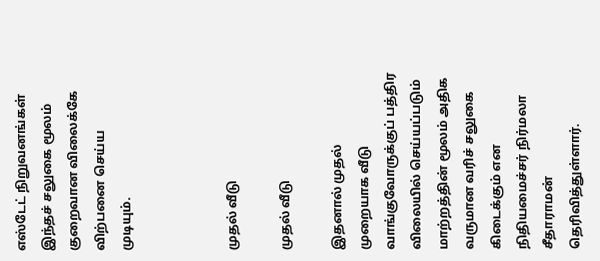எஸ்டேட் நிறுவனங்கள் இந்தச் சலுகை மூலம் குறைவான விலைக்கே விற்பனை செய்ய முடியும்.



முதல் வீடு

முதல் வீடு

இதனால் முதல் முறையாக வீடு வாங்குவோருக்குப் பத்திர விலையில் செய்யப்படும் மாற்றத்தின் மூலம் அதிக வருமான வரிச் சலுகை கிடைக்கும் என நிதியமைச்சர் நிர்மலா சீதாராமன் தெரிவித்துள்ளார்.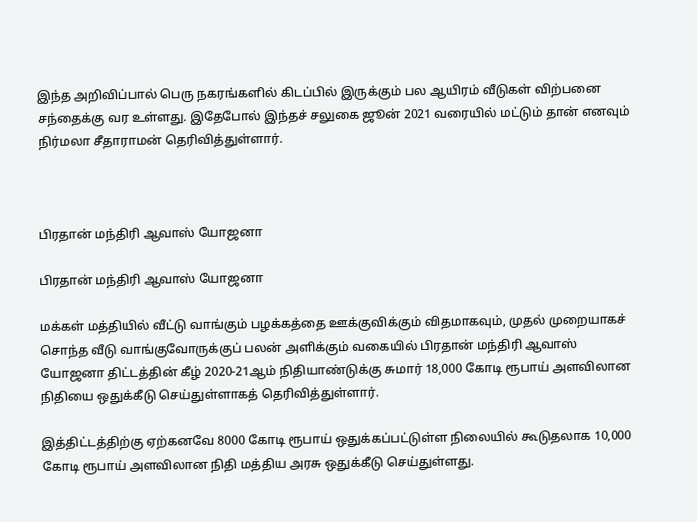இந்த அறிவிப்பால் பெரு நகரங்களில் கிடப்பில் இருக்கும் பல ஆயிரம் வீடுகள் விற்பனை சந்தைக்கு வர உள்ளது. இதேபோல் இந்தச் சலுகை ஜூன் 2021 வரையில் மட்டும் தான் எனவும் நிர்மலா சீதாராமன் தெரிவித்துள்ளார்.



பிரதான் மந்திரி ஆவாஸ் யோஜனா

பிரதான் மந்திரி ஆவாஸ் யோஜனா

மக்கள் மத்தியில் வீட்டு வாங்கும் பழக்கத்தை ஊக்குவிக்கும் விதமாகவும், முதல் முறையாகச் சொந்த வீடு வாங்குவோருக்குப் பலன் அளிக்கும் வகையில் பிரதான் மந்திரி ஆவாஸ் யோஜனா திட்டத்தின் கீழ் 2020-21ஆம் நிதியாண்டுக்கு சுமார் 18,000 கோடி ரூபாய் அளவிலான நிதியை ஒதுக்கீடு செய்துள்ளாகத் தெரிவித்துள்ளார்.

இத்திட்டத்திற்கு ஏற்கனவே 8000 கோடி ரூபாய் ஒதுக்கப்பட்டுள்ள நிலையில் கூடுதலாக 10,000 கோடி ரூபாய் அளவிலான நிதி மத்திய அரசு ஒதுக்கீடு செய்துள்ளது.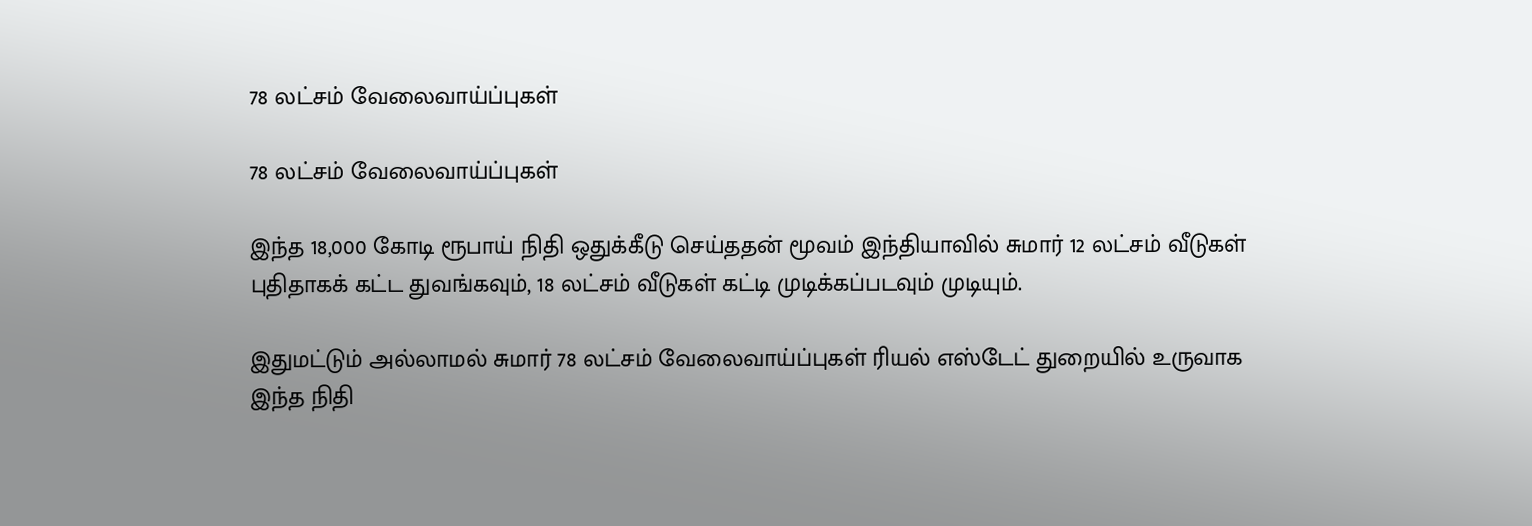78 லட்சம் வேலைவாய்ப்புகள்

78 லட்சம் வேலைவாய்ப்புகள்

இந்த 18,000 கோடி ரூபாய் நிதி ஒதுக்கீடு செய்ததன் மூவம் இந்தியாவில் சுமார் 12 லட்சம் வீடுகள் புதிதாகக் கட்ட துவங்கவும், 18 லட்சம் வீடுகள் கட்டி முடிக்கப்படவும் முடியும்.

இதுமட்டும் அல்லாமல் சுமார் 78 லட்சம் வேலைவாய்ப்புகள் ரியல் எஸ்டேட் துறையில் உருவாக இந்த நிதி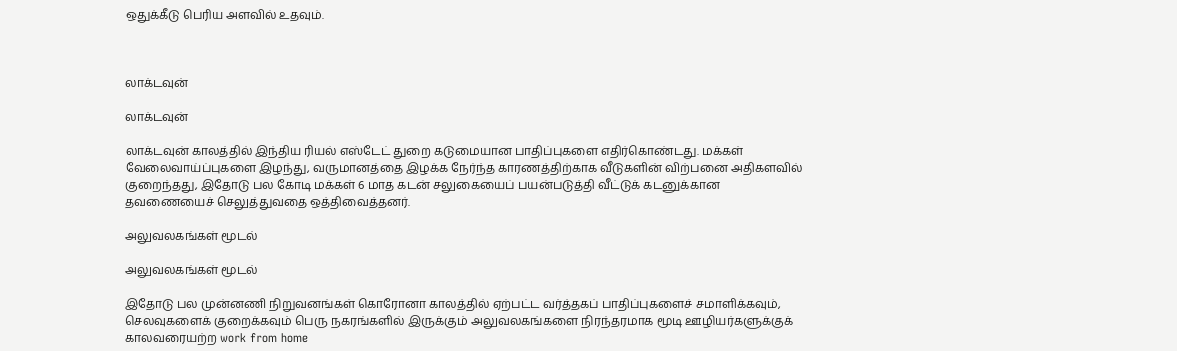ஒதுக்கீடு பெரிய அளவில் உதவும்.



லாக்டவுன்

லாக்டவுன்

லாக்டவுன் காலத்தில் இந்திய ரியல் எஸ்டேட் துறை கடுமையான பாதிப்புகளை எதிர்கொண்டது. மக்கள் வேலைவாய்ப்புகளை இழந்து, வருமானத்தை இழக்க நேர்ந்த காரணத்திற்காக வீடுகளின் விற்பனை அதிகளவில் குறைந்தது, இதோடு பல கோடி மக்கள் 6 மாத கடன் சலுகையைப் பயன்படுத்தி வீட்டுக் கடனுக்கான தவணையைச் செலுத்துவதை ஒத்திவைத்தனர்.

அலுவலகங்கள் மூடல்

அலுவலகங்கள் மூடல்

இதோடு பல முன்னணி நிறுவனங்கள் கொரோனா காலத்தில் ஏற்பட்ட வர்த்தகப் பாதிப்புகளைச் சமாளிக்கவும், செலவுகளைக் குறைக்கவும் பெரு நகரங்களில் இருக்கும் அலுவலகங்களை நிரந்தரமாக மூடி ஊழியர்களுக்குக் காலவரையற்ற work from home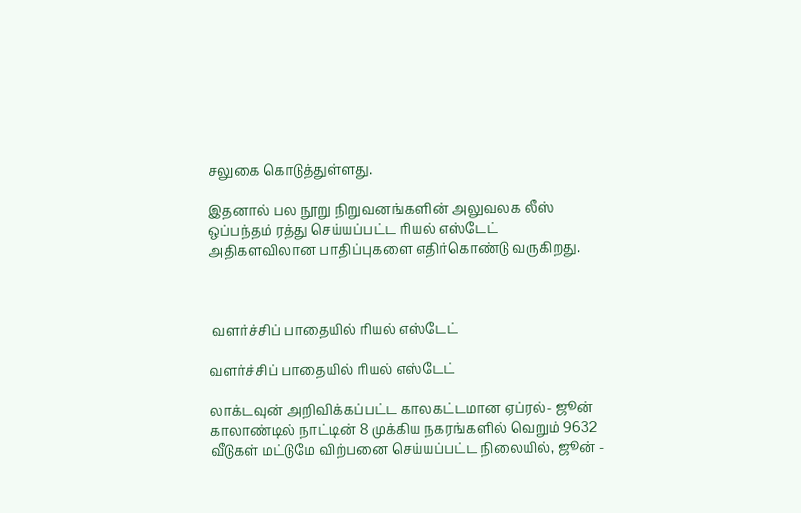சலுகை கொடுத்துள்ளது.

இதனால் பல நூறு நிறுவனங்களின் அலுவலக லீஸ் ஒப்பந்தம் ரத்து செய்யப்பட்ட ரியல் எஸ்டேட் அதிகளவிலான பாதிப்புகளை எதிர்கொண்டு வருகிறது.



 வளர்ச்சிப் பாதையில் ரியல் எஸ்டேட்

வளர்ச்சிப் பாதையில் ரியல் எஸ்டேட்

லாக்டவுன் அறிவிக்கப்பட்ட காலகட்டமான ஏப்ரல்- ஜூன் காலாண்டில் நாட்டின் 8 முக்கிய நகரங்களில் வெறும் 9632 வீடுகள் மட்டுமே விற்பனை செய்யப்பட்ட நிலையில், ஜூன் -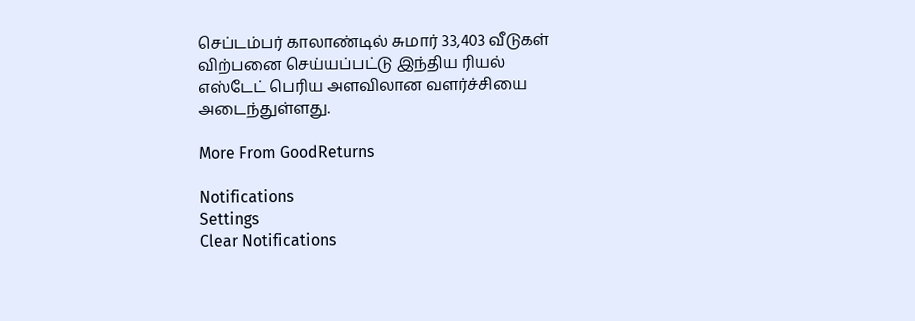செப்டம்பர் காலாண்டில் சுமார் 33,403 வீடுகள் விற்பனை செய்யப்பட்டு இந்திய ரியல் எஸ்டேட் பெரிய அளவிலான வளர்ச்சியை அடைந்துள்ளது.

More From GoodReturns

Notifications
Settings
Clear Notifications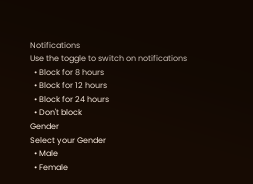Notifications
Use the toggle to switch on notifications
  • Block for 8 hours
  • Block for 12 hours
  • Block for 24 hours
  • Don't block
Gender
Select your Gender
  • Male
  • Female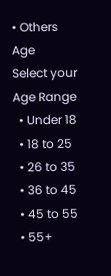• Others
Age
Select your Age Range
  • Under 18
  • 18 to 25
  • 26 to 35
  • 36 to 45
  • 45 to 55
  • 55+